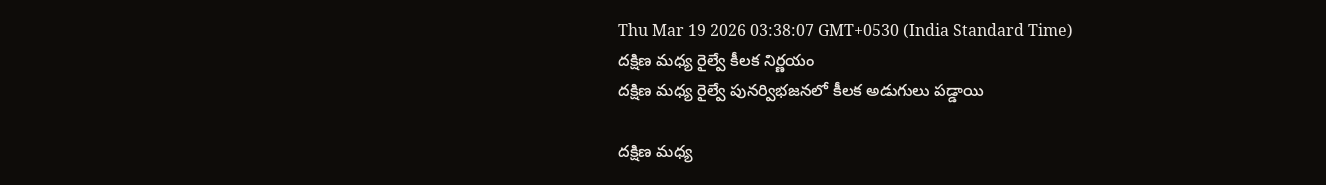Thu Mar 19 2026 03:38:07 GMT+0530 (India Standard Time)
దక్షిణ మధ్య రైల్వే కీలక నిర్ణయం
దక్షిణ మధ్య రైల్వే పునర్విభజనలో కీలక అడుగులు పడ్డాయి

దక్షిణ మధ్య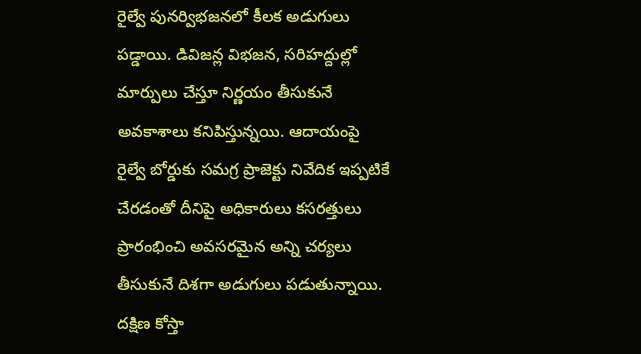రైల్వే పునర్విభజనలో కీలక అడుగులు పడ్డాయి. డివిజన్ల విభజన, సరిహద్దుల్లో మార్పులు చేస్తూ నిర్ణయం తీసుకునే అవకాశాలు కనిపిస్తున్నయి. ఆదాయంపై రైల్వే బోర్డుకు సమగ్ర ప్రాజెక్టు నివేదిక ఇప్పటికే చేరడంతో దీనిపై అధికారులు కసరత్తులు ప్రారంభించి అవసరమైన అన్ని చర్యలు తీసుకునే దిశగా అడుగులు పడుతున్నాయి.
దక్షిణ కోస్తా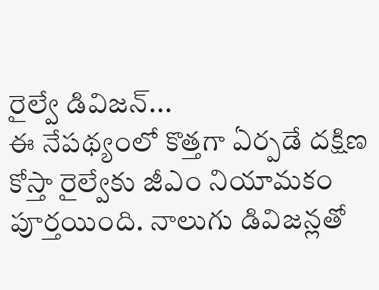రైల్వే డివిజన్...
ఈ నేపథ్యంలో కొత్తగా ఏర్పడే దక్షిణ కోస్తా రైల్వేకు జీఎం నియామకం పూర్తయింది. నాలుగు డివిజన్లతో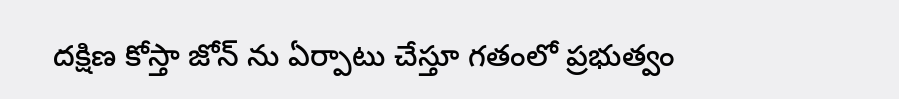దక్షిణ కోస్తా జోన్ ను ఏర్పాటు చేస్తూ గతంలో ప్రభుత్వం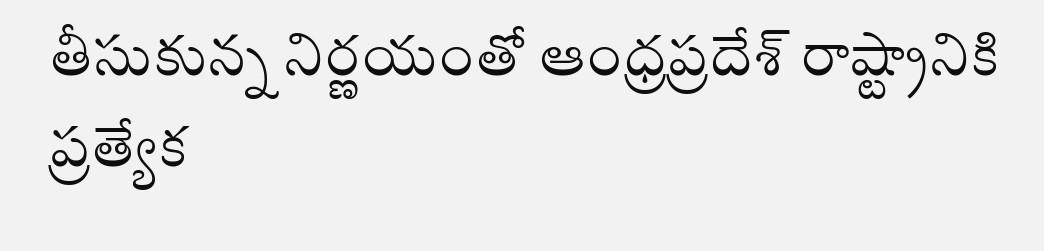తీసుకున్న నిర్ణయంతో ఆంధ్రప్రదేశ్ రాష్ట్రానికి ప్రత్యేక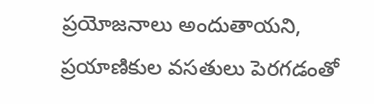ప్రయోజనాలు అందుతాయని, ప్రయాణికుల వసతులు పెరగడంతో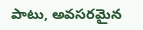పాటు, అవసరమైన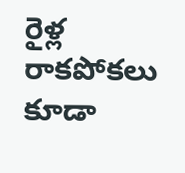రైళ్ల రాకపోకలు కూడా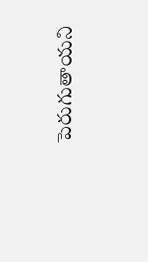పెరుగుతాయని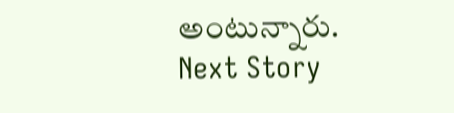అంటున్నారు.
Next Story